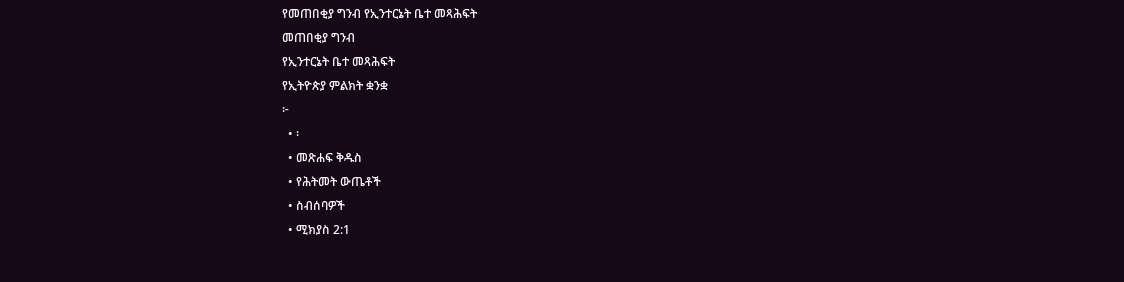የመጠበቂያ ግንብ የኢንተርኔት ቤተ መጻሕፍት
መጠበቂያ ግንብ
የኢንተርኔት ቤተ መጻሕፍት
የኢትዮጵያ ምልክት ቋንቋ
፦
  • ፡
  • መጽሐፍ ቅዱስ
  • የሕትመት ውጤቶች
  • ስብሰባዎች
  • ሚክያስ 2:1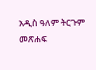አዲስ ዓለም ትርጉም መጽሐፍ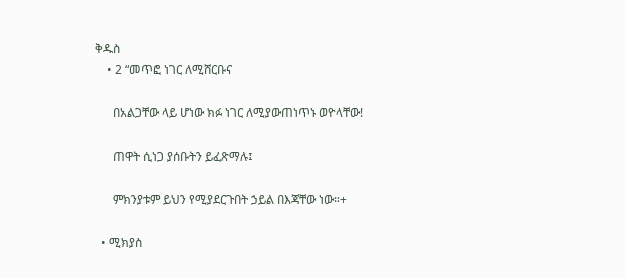ቅዱስ
    • 2 “መጥፎ ነገር ለሚሸርቡና

      በአልጋቸው ላይ ሆነው ክፉ ነገር ለሚያውጠነጥኑ ወዮላቸው!

      ጠዋት ሲነጋ ያሰቡትን ይፈጽማሉ፤

      ምክንያቱም ይህን የሚያደርጉበት ኃይል በእጃቸው ነው።+

  • ሚክያስ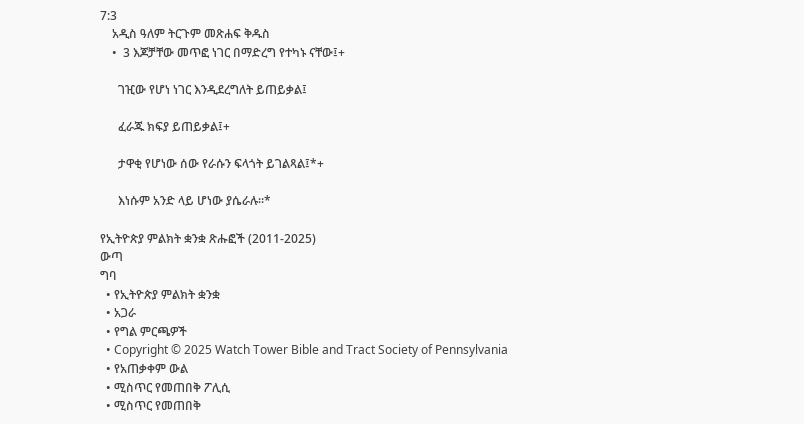7:3
    አዲስ ዓለም ትርጉም መጽሐፍ ቅዱስ
    •  3 እጆቻቸው መጥፎ ነገር በማድረግ የተካኑ ናቸው፤+

      ገዢው የሆነ ነገር እንዲደረግለት ይጠይቃል፤

      ፈራጁ ክፍያ ይጠይቃል፤+

      ታዋቂ የሆነው ሰው የራሱን ፍላጎት ይገልጻል፤*+

      እነሱም አንድ ላይ ሆነው ያሴራሉ።*

የኢትዮጵያ ምልክት ቋንቋ ጽሑፎች (2011-2025)
ውጣ
ግባ
  • የኢትዮጵያ ምልክት ቋንቋ
  • አጋራ
  • የግል ምርጫዎች
  • Copyright © 2025 Watch Tower Bible and Tract Society of Pennsylvania
  • የአጠቃቀም ውል
  • ሚስጥር የመጠበቅ ፖሊሲ
  • ሚስጥር የመጠበቅ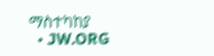ማስተካከያ
  • JW.ORG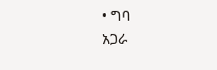• ግባ
አጋራ